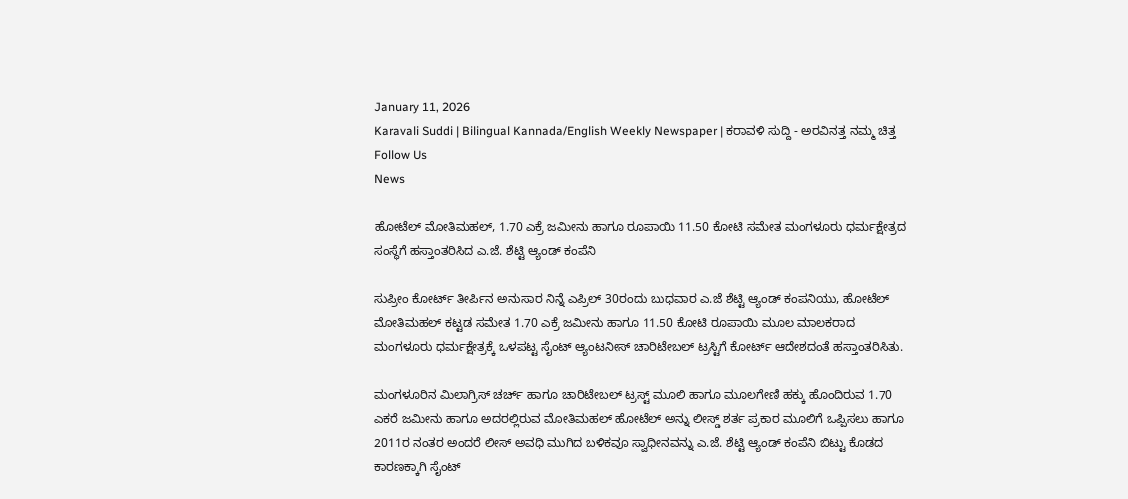January 11, 2026
Karavali Suddi | Bilingual Kannada/English Weekly Newspaper | ಕರಾವಳಿ ಸುದ್ದಿ - ಅರವಿನತ್ತ ನಮ್ಮ ಚಿತ್ತ
Follow Us
News

ಹೋಟೆಲ್ ಮೋತಿಮಹಲ್, 1.70 ಎಕ್ರೆ ಜಮೀನು ಹಾಗೂ ರೂಪಾಯಿ 11.50 ಕೋಟಿ ಸಮೇತ ಮಂಗಳೂರು ಧರ್ಮಕ್ಷೇತ್ರದ ಸಂಸ್ಥೆಗೆ ಹಸ್ತಾಂತರಿಸಿದ ಎ.ಜೆ. ಶೆಟ್ಟಿ ಆ್ಯಂಡ್ ಕಂಪೆನಿ

ಸುಪ್ರೀಂ ಕೋರ್ಟ್ ತೀರ್ಪಿನ ಅನುಸಾರ ನಿನ್ನೆ ಎಪ್ರಿಲ್ 30ರಂದು ಬುಧವಾರ ಎ.ಜೆ ಶೆಟ್ಟಿ ಆ್ಯಂಡ್ ಕಂಪನಿಯು, ಹೋಟೆಲ್ ಮೋತಿಮಹಲ್ ಕಟ್ಟಡ ಸಮೇತ 1.70 ಎಕ್ರೆ ಜಮೀನು ಹಾಗೂ 11.50 ಕೋಟಿ ರೂಪಾಯಿ ಮೂಲ ಮಾಲಕರಾದ ಮಂಗಳೂರು ಧರ್ಮಕ್ಷೇತ್ರಕ್ಕೆ ಒಳಪಟ್ಟ ಸೈಂಟ್ ಆ್ಯಂಟನೀಸ್ ಚಾರಿಟೇಬಲ್ ಟ್ರಸ್ಟಿಗೆ ಕೋರ್ಟ್ ಆದೇಶದಂತೆ ಹಸ್ತಾಂತರಿಸಿತು.

ಮಂಗಳೂರಿನ ಮಿಲಾಗ್ರಿಸ್ ಚರ್ಚ್ ಹಾಗೂ ಚಾರಿಟೇಬಲ್ ಟ್ರಸ್ಟ್ ಮೂಲಿ ಹಾಗೂ ಮೂಲಗೇಣಿ ಹಕ್ಕು ಹೊಂದಿರುವ 1.70 ಎಕರೆ ಜಮೀನು ಹಾಗೂ ಅದರಲ್ಲಿರುವ ಮೋತಿಮಹಲ್ ಹೋಟೆಲ್ ಅನ್ನು ಲೀಸ್ಡ್ ಶರ್ತ ಪ್ರಕಾರ ಮೂಲಿಗೆ ಒಪ್ಪಿಸಲು ಹಾಗೂ 2011ರ ನಂತರ ಅಂದರೆ ಲೀಸ್ ಅವಧಿ ಮುಗಿದ ಬಳಿಕವೂ ಸ್ವಾಧೀನವನ್ನು ಎ.ಜೆ. ಶೆಟ್ಟಿ ಆ್ಯಂಡ್ ಕಂಪೆನಿ ಬಿಟ್ಟು ಕೊಡದ ಕಾರಣಕ್ಕಾಗಿ ಸೈಂಟ್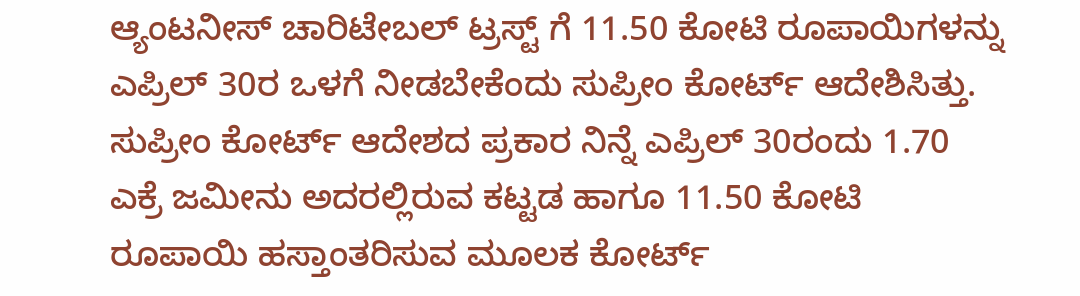ಆ್ಯಂಟನೀಸ್ ಚಾರಿಟೇಬಲ್ ಟ್ರಸ್ಟ್ ಗೆ 11.50 ಕೋಟಿ ರೂಪಾಯಿಗಳನ್ನು ಎಪ್ರಿಲ್ 30ರ ಒಳಗೆ ನೀಡಬೇಕೆಂದು ಸುಪ್ರೀಂ ಕೋರ್ಟ್ ಆದೇಶಿಸಿತ್ತು. ಸುಪ್ರೀಂ ಕೋರ್ಟ್ ಆದೇಶದ ಪ್ರಕಾರ ನಿನ್ನೆ ಎಪ್ರಿಲ್ 30ರಂದು 1.70 ಎಕ್ರೆ ಜಮೀನು ಅದರಲ್ಲಿರುವ ಕಟ್ಟಡ ಹಾಗೂ 11.50 ಕೋಟಿ ರೂಪಾಯಿ ಹಸ್ತಾಂತರಿಸುವ ಮೂಲಕ ಕೋರ್ಟ್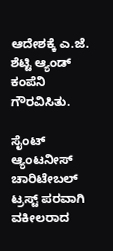ಆದೇಶಕ್ಕೆ ಎ.ಜೆ. ಶೆಟ್ಟಿ ಆ್ಯಂಡ್ ಕಂಪೆನಿ ಗೌರವಿಸಿತು.

ಸೈಂಟ್ ಆ್ಯಂಟನೀಸ್ ಚಾರಿಟೇಬಲ್ ಟ್ರಸ್ಟ್ ಪರವಾಗಿ ವಕೀಲರಾದ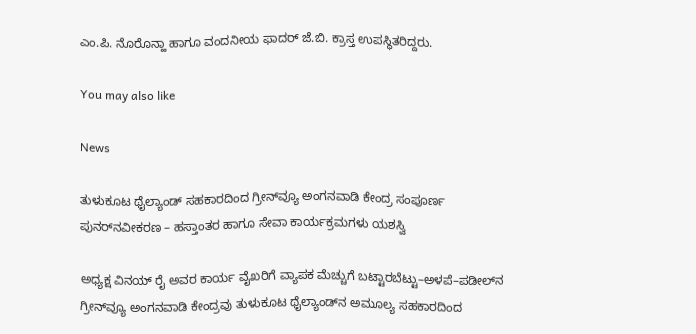ಎಂ.ಪಿ. ನೊರೊನ್ಹಾ ಹಾಗೂ ವಂದನೀಯ ಫಾದರ್ ಜೆ.ಬಿ. ಕ್ರಾಸ್ತ ಉಪಸ್ಥಿತರಿದ್ದರು.

You may also like

News

ತುಳುಕೂಟ ಥೈಲ್ಯಾಂಡ್ ಸಹಕಾರದಿಂದ ಗ್ರೀನ್‌ವ್ಯೂ ಅಂಗನವಾಡಿ ಕೇಂದ್ರ ಸಂಪೂರ್ಣ ಪುನರ್‌ನವೀಕರಣ – ಹಸ್ತಾಂತರ ಹಾಗೂ ಸೇವಾ ಕಾರ್ಯಕ್ರಮಗಳು ಯಶಸ್ವಿ

ಅಧ್ಯಕ್ಷ ವಿನಯ್ ರೈ ಅವರ ಕಾರ್ಯ ವೈಖರಿಗೆ ವ್ಯಾಪಕ ಮೆಚ್ಚುಗೆ ಬಟ್ಟಾರಬೆಟ್ಟು–ಅಳಪೆ–ಪಡೀಲ್‌ನ ಗ್ರೀನ್‌ವ್ಯೂ ಅಂಗನವಾಡಿ ಕೇಂದ್ರವು ತುಳುಕೂಟ ಥೈಲ್ಯಾಂಡ್‌ನ ಅಮೂಲ್ಯ ಸಹಕಾರದಿಂದ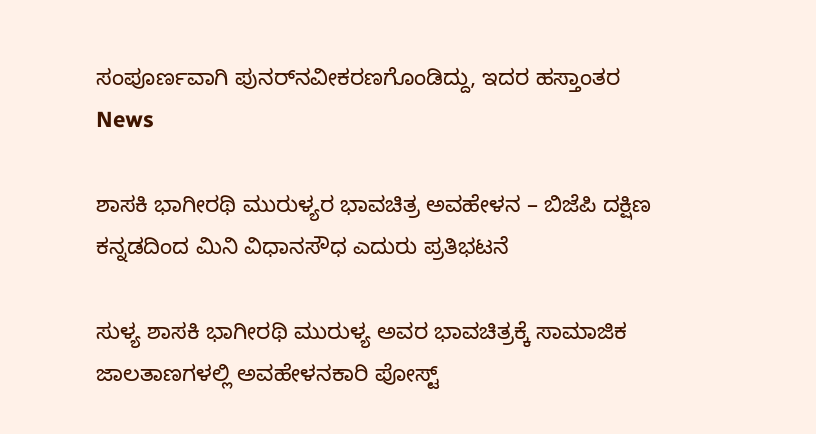ಸಂಪೂರ್ಣವಾಗಿ ಪುನರ್‌ನವೀಕರಣಗೊಂಡಿದ್ದು, ಇದರ ಹಸ್ತಾಂತರ
News

ಶಾಸಕಿ ಭಾಗೀರಥಿ ಮುರುಳ್ಯರ ಭಾವಚಿತ್ರ ಅವಹೇಳನ – ಬಿಜೆಪಿ ದಕ್ಷಿಣ ಕನ್ನಡದಿಂದ ಮಿನಿ ವಿಧಾನಸೌಧ ಎದುರು ಪ್ರತಿಭಟನೆ

ಸುಳ್ಯ ಶಾಸಕಿ ಭಾಗೀರಥಿ ಮುರುಳ್ಯ ಅವರ ಭಾವಚಿತ್ರಕ್ಕೆ ಸಾಮಾಜಿಕ ಜಾಲತಾಣಗಳಲ್ಲಿ ಅವಹೇಳನಕಾರಿ ಪೋಸ್ಟ್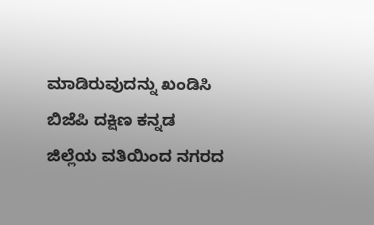ಮಾಡಿರುವುದನ್ನು ಖಂಡಿಸಿ ಬಿಜೆಪಿ ದಕ್ಷಿಣ ಕನ್ನಡ ಜಿಲ್ಲೆಯ ವತಿಯಿಂದ ನಗರದ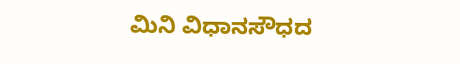ಮಿನಿ ವಿಧಾನಸೌಧದ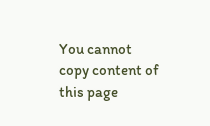You cannot copy content of this page